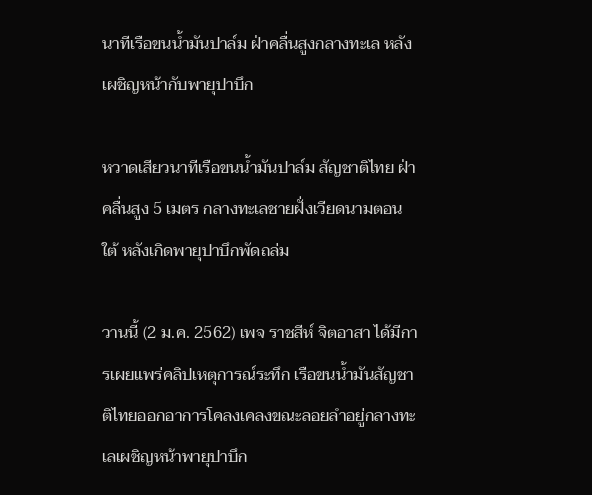นาทีเรือขนน้ำมันปาล์ม ฝ่าคลื่นสูงกลางทะเล หลังเผชิญหน้ากับพายุปาบึก

หวาดเสียวนาทีเรือขนน้ำมันปาล์ม สัญชาติไทย ฝ่าคลื่นสูง 5 เมตร กลางทะเลชายฝั่งเวียดนามตอนใต้ หลังเกิดพายุปาบึกพัดถล่ม

วานนี้ (2 ม.ค. 2562) เพจ ราชสีห์ จิตอาสา ได้มีการเผยแพร่คลิปเหตุการณ์ระทึก เรือขนน้ำมันสัญชาติไทยออกอาการโคลงเคลงขณะลอยลำอยู่กลางทะเลเผชิญหน้าพายุปาบึก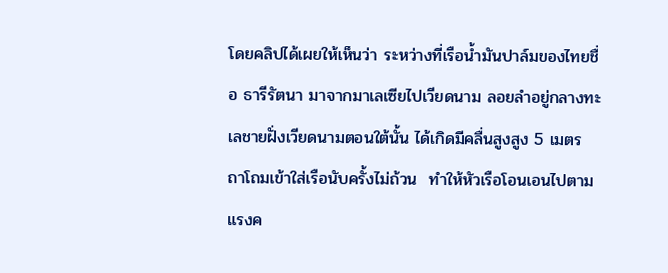โดยคลิปได้เผยให้เห็นว่า ระหว่างที่เรือน้ำมันปาล์มของไทยชื่อ ธารีรัตนา มาจากมาเลเซียไปเวียดนาม ลอยลำอยู่กลางทะเลชายฝั่งเวียดนามตอนใต้นั้น ได้เกิดมีคลื่นสูงสูง 5 เมตร  ถาโถมเข้าใส่เรือนับครั้งไม่ถ้วน  ทำให้หัวเรือโอนเอนไปตามแรงค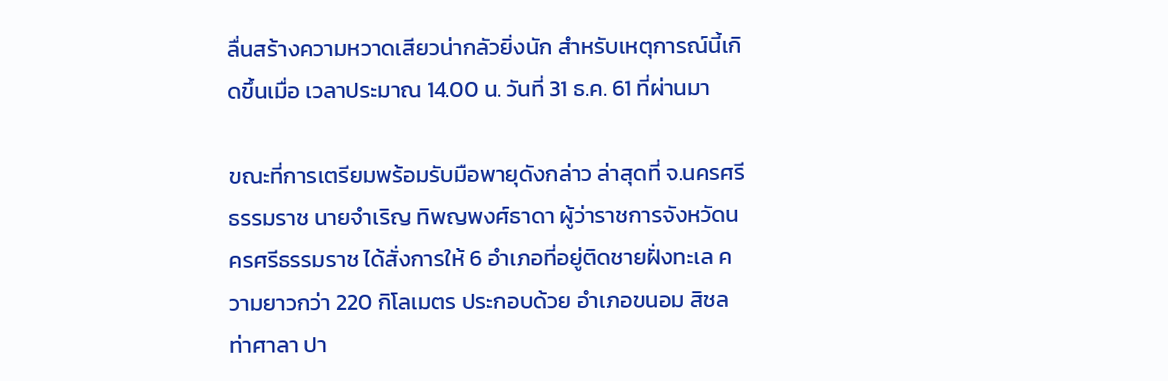ลื่นสร้างความหวาดเสียวน่ากลัวยิ่งนัก สำหรับเหตุการณ์นี้เกิดขึ้นเมื่อ เวลาประมาณ 14.00 น. วันที่ 31 ธ.ค. 61 ที่ผ่านมา

ขณะที่การเตรียมพร้อมรับมือพายุดังกล่าว ล่าสุดที่ จ.นครศรีธรรมราช นายจำเริญ ทิพญพงศ์ธาดา ผู้ว่าราชการจังหวัดนครศรีธรรมราช ได้สั่งการให้ 6 อำเภอที่อยู่ติดชายฝั่งทะเล ความยาวกว่า 220 กิโลเมตร ประกอบด้วย อำเภอขนอม สิชล ท่าศาลา ปา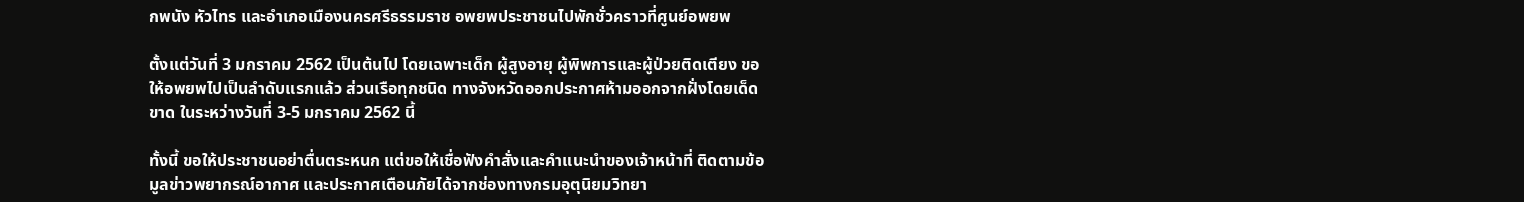กพนัง หัวไทร และอำเภอเมืองนครศรีธรรมราช อพยพประชาชนไปพักชั่วคราวที่ศูนย์อพยพ

ตั้งแต่วันที่ 3 มกราคม 2562 เป็นต้นไป โดยเฉพาะเด็ก ผู้สูงอายุ ผู้พิพการและผู้ป่วยติดเตียง ขอให้อพยพไปเป็นลำดับแรกแล้ว ส่วนเรือทุกชนิด ทางจังหวัดออกประกาศห้ามออกจากฝั่งโดยเด็ดขาด ในระหว่างวันที่ 3-5 มกราคม 2562 นี้

ทั้งนี้ ขอให้ประชาชนอย่าตื่นตระหนก แต่ขอให้เชื่อฟังคำสั่งและคำแนะนำของเจ้าหน้าที่ ติดตามข้อมูลข่าวพยากรณ์อากาศ และประกาศเตือนภัยได้จากช่องทางกรมอุตุนิยมวิทยา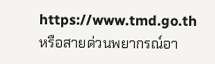https://www.tmd.go.th หรือสายด่วนพยากรณ์อา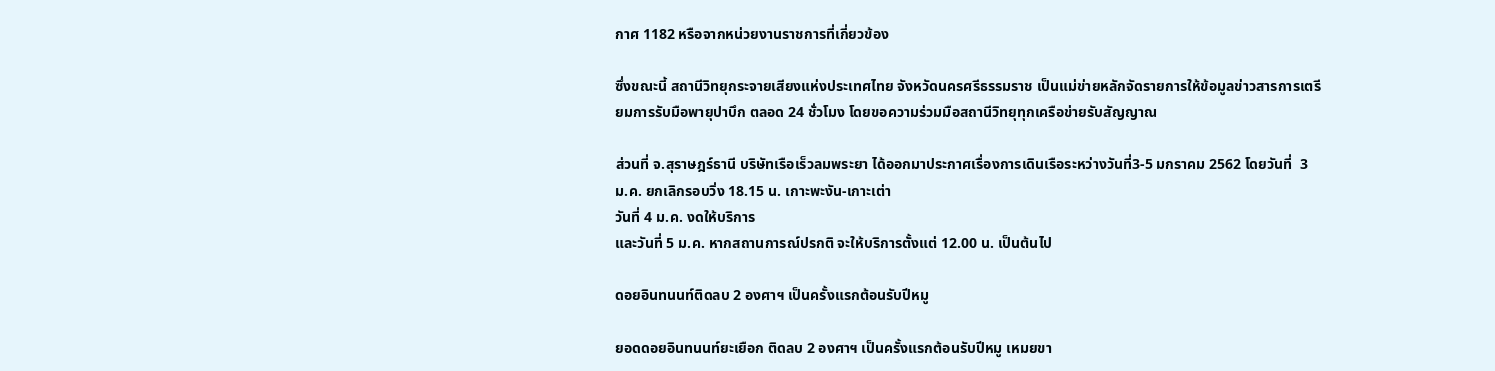กาศ 1182 หรือจากหน่วยงานราชการที่เกี่ยวข้อง

ซึ่งขณะนี้ สถานีวิทยุกระจายเสียงแห่งประเทศไทย จังหวัดนครศรีธรรมราช เป็นแม่ข่ายหลักจัดรายการให้ข้อมูลข่าวสารการเตรียมการรับมือพายุปาบึก ตลอด 24 ชั่วโมง โดยขอความร่วมมือสถานีวิทยุทุกเครือข่ายรับสัญญาณ

ส่วนที่ จ.สุราษฎร์ธานี บริษัทเรือเร็วลมพระยา ได้ออกมาประกาศเรื่องการเดินเรือระหว่างวันที่3-5 มกราคม 2562 โดยวันที่  3 ม.ค. ยกเลิกรอบวิ่ง 18.15 น. เกาะพะงัน-เกาะเต่า
วันที่ 4 ม.ค. งดให้บริการ
และวันที่ 5 ม.ค. หากสถานการณ์ปรกติ จะให้บริการตั้งแต่ 12.00 น. เป็นต้นไป

ดอยอินทนนท์ติดลบ 2 องศาฯ เป็นครั้งแรกต้อนรับปีหมู

ยอดดอยอินทนนท์ยะเยือก ติดลบ 2 องศาฯ เป็นครั้งแรกต้อนรับปีหมู เหมยขา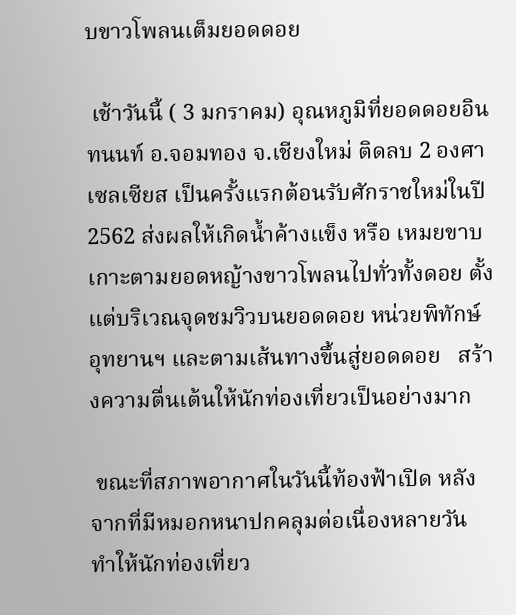บขาวโพลนเต็มยอดดอย

 เช้าวันนี้ ( 3 มกราคม) อุณหภูมิที่ยอดดอยอินทนนท์ อ.จอมทอง จ.เชียงใหม่ ติดลบ 2 องศาเซลเซียส เป็นครั้งแรกต้อนรับศักราชใหม่ในปี 2562 ส่งผลให้เกิดน้ำค้างแข็ง หรือ เหมยขาบ เกาะตามยอดหญ้างขาวโพลนไปทั่วทั้งดอย ตั้งแต่บริเวณจุดชมวิวบนยอดดอย หน่วยพิทักษ์อุทยานฯ และตามเส้นทางขึ้นสู่ยอดดอย   สร้างความตื่นเต้นให้นักท่องเที่ยวเป็นอย่างมาก

 ขณะที่สภาพอากาศในวันนี้ท้องฟ้าเปิด หลังจากที่มีหมอกหนาปกคลุมต่อเนื่องหลายวัน ทำให้นักท่องเที่ยว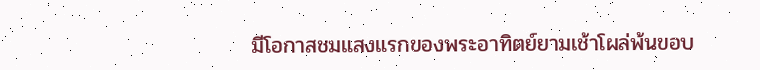มีโอกาสชมแสงแรกของพระอาทิตย์ยามเช้าโผล่พ้นขอบ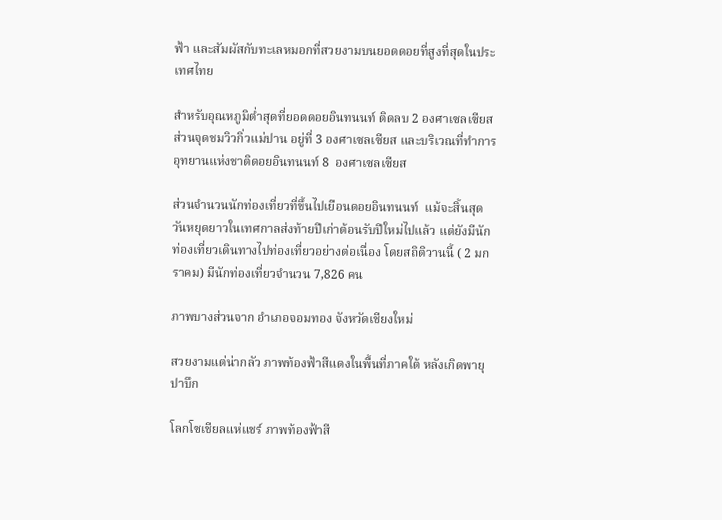ฟ้า และสัมผัสกับทะเลหมอกที่สวยงามบนยอดดอยที่สูงที่สุดในประเทศไทย

สำหรับอุณหภูมิต่ำสุดที่ยอดดอยอินทนนท์ ติดลบ 2 องศาเซลเซียส ส่วนจุดชมวิวกิ่วแม่ปาน อยู่ที่ 3 องศาเซลเซียส และบริเวณที่ทำการอุทยานแห่งชาติดอยอินทนนท์ 8  องศาเซลเซียส

ส่วนจำนวนนักท่องเที่ยวที่ขึ้นไปเยือนดอยอินทนนท์  แม้จะสิ้นสุดวันหยุดยาวในเทศกาลส่งท้ายปีเก่าต้อนรับปีใหม่ไปแล้ว แต่ยังมีนักท่องเที่ยวเดินทางไปท่องเที่ยวอย่างต่อเนื่อง โดยสถิติวานนี้ ( 2 มกราคม) มีนักท่องเที่ยวจำนวน 7,826 คน

ภาพบางส่วนจาก อำเภอจอมทอง จังหวัดเชียงใหม่

สวยงามแต่น่ากลัว ภาพท้องฟ้าสีแดงในพื้นที่ภาคใต้ หลังเกิดพายุปาบึก

โลกโซเชียลแห่แชร์ ภาพท้องฟ้าสี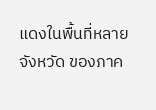แดงในพื้นที่หลายจังหวัด ของภาค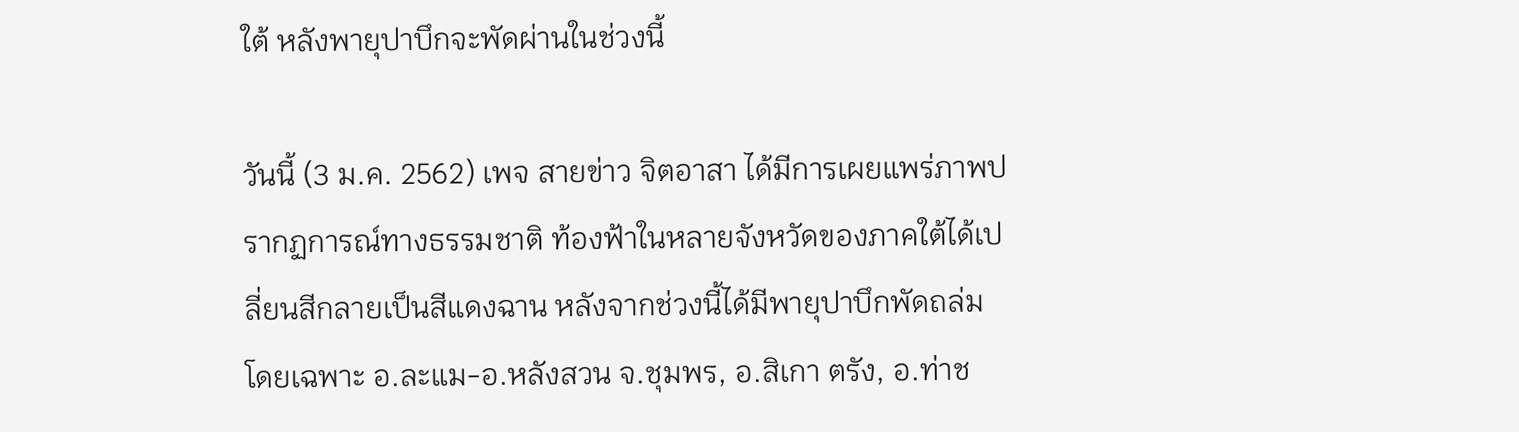ใต้ หลังพายุปาบึกจะพัดผ่านในช่วงนี้

วันนี้ (3 ม.ค. 2562) เพจ สายข่าว จิตอาสา ได้มีการเผยแพร่ภาพปรากฏการณ์ทางธรรมชาติ ท้องฟ้าในหลายจังหวัดของภาคใต้ได้เปลี่ยนสีกลายเป็นสีแดงฉาน หลังจากช่วงนี้ได้มีพายุปาบึกพัดถล่ม  โดยเฉพาะ อ.ละแม-อ.หลังสวน จ.ชุมพร, อ.สิเกา ตรัง, อ.ท่าช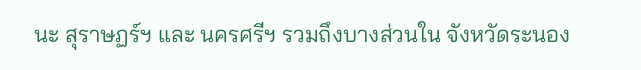นะ สุราษฏร์ฯ และ นครศรีฯ รวมถึงบางส่วนใน จังหวัดระนอง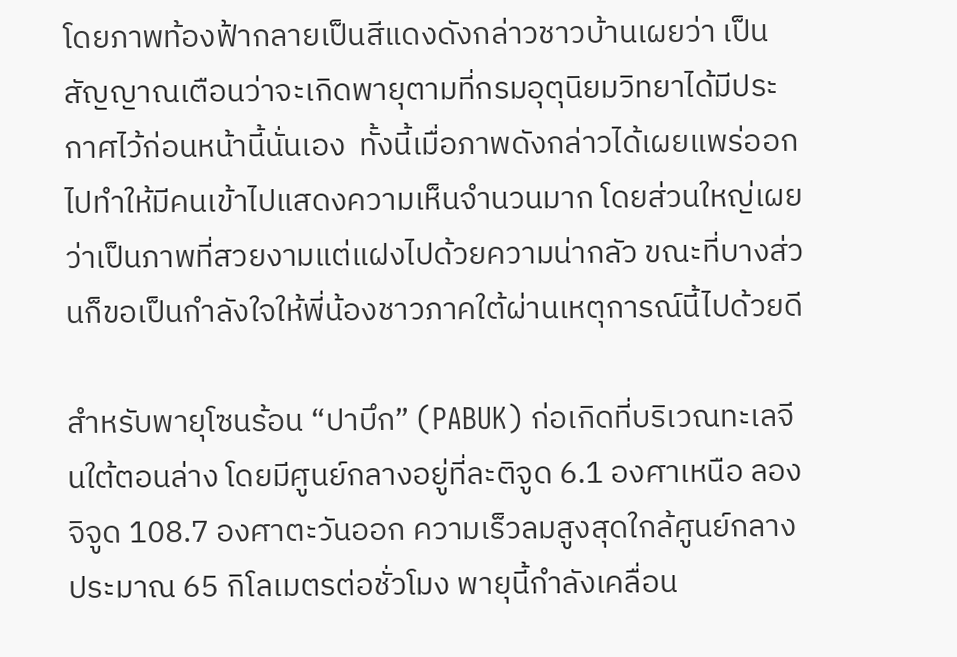โดยภาพท้องฟ้ากลายเป็นสีแดงดังกล่าวชาวบ้านเผยว่า เป็นสัญญาณเตือนว่าจะเกิดพายุตามที่กรมอุตุนิยมวิทยาได้มีประกาศไว้ก่อนหน้านี้นั่นเอง  ทั้งนี้เมื่อภาพดังกล่าวได้เผยแพร่ออกไปทำให้มีคนเข้าไปแสดงความเห็นจำนวนมาก โดยส่วนใหญ่เผยว่าเป็นภาพที่สวยงามแต่แฝงไปด้วยความน่ากลัว ขณะที่บางส่วนก็ขอเป็นกำลังใจให้พี่น้องชาวภาคใต้ผ่านเหตุการณ์นี้ไปด้วยดี

สำหรับพายุโซนร้อน “ปาบึก” (PABUK) ก่อเกิดที่บริเวณทะเลจีนใต้ตอนล่าง โดยมีศูนย์กลางอยู่ที่ละติจูด 6.1 องศาเหนือ ลองจิจูด 108.7 องศาตะวันออก ความเร็วลมสูงสุดใกล้ศูนย์กลางประมาณ 65 กิโลเมตรต่อชั่วโมง พายุนี้กำลังเคลื่อน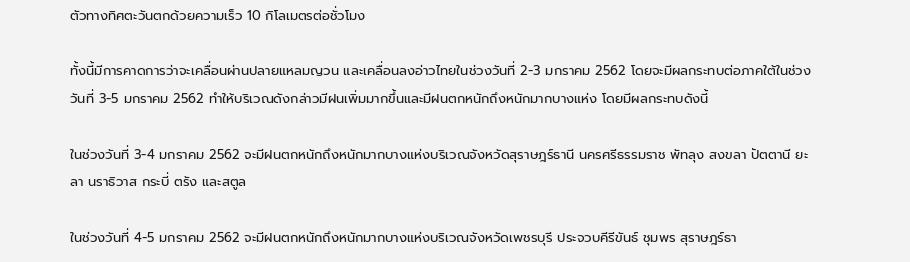ตัวทางทิศตะวันตกด้วยความเร็ว 10 กิโลเมตรต่อชั่วโมง

ทั้งนี้มีการคาดการว่าจะเคลื่อนผ่านปลายแหลมญวน และเคลื่อนลงอ่าวไทยในช่วงวันที่ 2-3 มกราคม 2562 โดยจะมีผลกระทบต่อภาคใต้ในช่วงวันที่ 3-5 มกราคม 2562 ทำให้บริเวณดังกล่าวมีฝนเพิ่มมากขึ้นและมีฝนตกหนักถึงหนักมากบางแห่ง โดยมีผลกระทบดังนี้

ในช่วงวันที่ 3-4 มกราคม 2562 จะมีฝนตกหนักถึงหนักมากบางแห่งบริเวณจังหวัดสุราษฎร์ธานี นครศรีธรรมราช พัทลุง สงขลา ปัตตานี ยะลา นราธิวาส กระบี่ ตรัง และสตูล

ในช่วงวันที่ 4-5 มกราคม 2562 จะมีฝนตกหนักถึงหนักมากบางแห่งบริเวณจังหวัดเพชรบุรี ประจวบคีรีขันธ์ ชุมพร สุราษฎร์ธา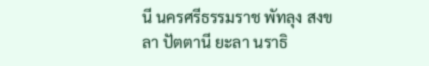นี นครศรีธรรมราช พัทลุง สงขลา ปัตตานี ยะลา นราธิ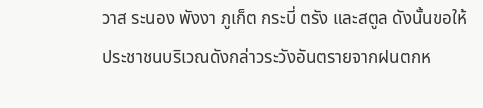วาส ระนอง พังงา ภูเก็ต กระบี่ ตรัง และสตูล ดังนั้นขอให้ประชาชนบริเวณดังกล่าวระวังอันตรายจากฝนตกห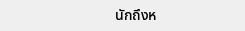นักถึงห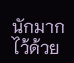นักมากไว้ด้วย